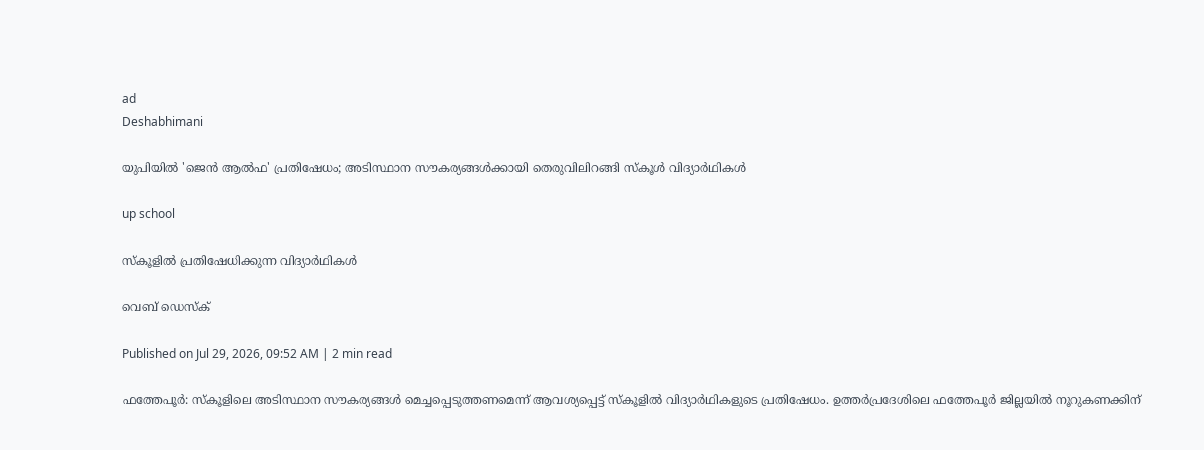ad
Deshabhimani

യുപിയിൽ 'ജെൻ ആൽഫ' പ്രതിഷേധം; അടിസ്ഥാന സൗകര്യങ്ങൾക്കായി തെരുവിലിറങ്ങി സ്കൂൾ വിദ്യാർഥികൾ

up school

സ്കൂളില്‍ പ്രതിഷേധിക്കുന്ന വിദ്യാര്‍ഥികള്‍

വെബ് ഡെസ്ക്

Published on Jul 29, 2026, 09:52 AM | 2 min read

ഫത്തേപൂർ: സ്കൂളിലെ അടിസ്ഥാന സൗകര്യങ്ങൾ മെച്ചപ്പെടുത്തണമെന്ന് ആവശ്യപ്പെട്ട് സ്കൂളിൽ വിദ്യാർഥികളുടെ പ്രതിഷേധം. ഉത്തർപ്രദേശിലെ ഫത്തേപൂർ ജില്ലയിൽ നൂറുകണക്കിന്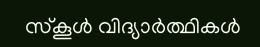സ്കൂൾ വിദ്യാർത്ഥികൾ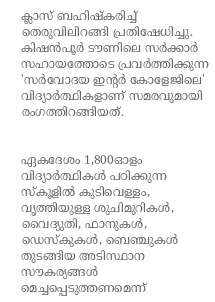ക്ലാസ് ബഹിഷ്കരിച്ച് തെരുവിലിറങ്ങി പ്രതിഷേധിച്ചു. കിഷൻപൂർ ടൗണിലെ സർക്കാർ സഹായത്തോടെ പ്രവർത്തിക്കുന്ന 'സർവോദയ ഇന്റർ കോളേജിലെ' വിദ്യാർത്ഥികളാണ് സമരവുമായി രംഗത്തിറങ്ങിയത്.


ഏകദേശം 1,800ഓളം വിദ്യാർത്ഥികൾ പഠിക്കുന്ന സ്കൂളിൽ കുടിവെള്ളം, വൃത്തിയുള്ള ശുചിമുറികൾ, വൈദ്യുതി, ഫാനുകൾ, ഡെസ്കുകൾ, ബെഞ്ചുകൾ തുടങ്ങിയ അടിസ്ഥാന സൗകര്യങ്ങൾ മെച്ചപ്പെടുത്തണമെന്ന്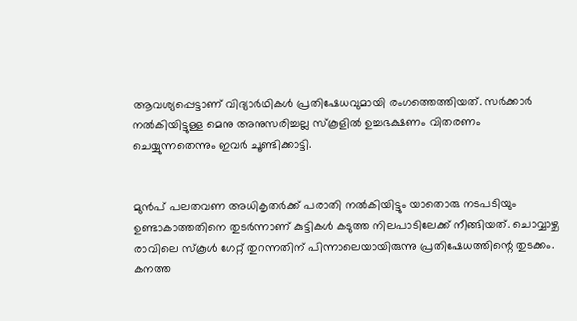ആവശ്യപ്പെട്ടാണ് വിദ്യാർഥികൾ പ്രതിഷേധവുമായി രംഗത്തെത്തിയത്. സർക്കാർ നൽകിയിട്ടുള്ള മെനു അനുസരിച്ചല്ല സ്കൂളിൽ ഉച്ചഭക്ഷണം വിതരണം ചെയ്യുന്നതെന്നും ഇവർ ചൂണ്ടിക്കാട്ടി.


മുൻപ് പലതവണ അധികൃതർക്ക് പരാതി നൽകിയിട്ടും യാതൊരു നടപടിയും ഉണ്ടാകാത്തതിനെ തുടർന്നാണ് കുട്ടികൾ കടുത്ത നിലപാടിലേക്ക് നീങ്ങിയത്. ചൊവ്വാഴ്ച രാവിലെ സ്കൂൾ ഗേറ്റ് തുറന്നതിന് പിന്നാലെയായിരുന്നു പ്രതിഷേധത്തിന്റെ തുടക്കം. കനത്ത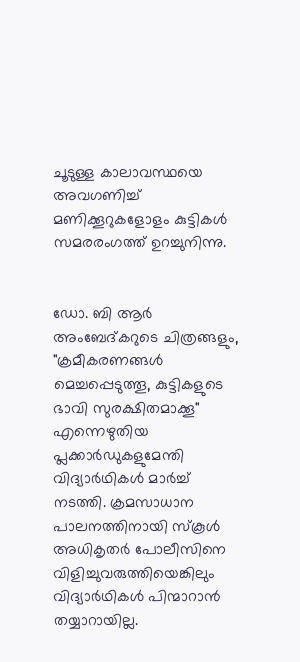ചൂടുള്ള കാലാവസ്ഥയെ അവഗണിച്ച് മണിക്കൂറുകളോളം കുട്ടികൾ സമരരംഗത്ത് ഉറച്ചുനിന്നു.


ഡോ. ബി ആർ അംബേദ്കറുടെ ചിത്രങ്ങളും, "ക്രമീകരണങ്ങൾ മെച്ചപ്പെടുത്തൂ, കുട്ടികളുടെ ഭാവി സുരക്ഷിതമാക്കൂ" എന്നെഴുതിയ പ്ലക്കാർഡുകളുമേന്തി വിദ്യാർഥികൾ മാർച്ച് നടത്തി. ക്രമസാധാന പാലനത്തിനായി സ്കൂൾ അധികൃതർ പോലീസിനെ വിളിച്ചുവരുത്തിയെങ്കിലും വിദ്യാർഥികൾ പിന്മാറാൻ തയ്യാറായില്ല.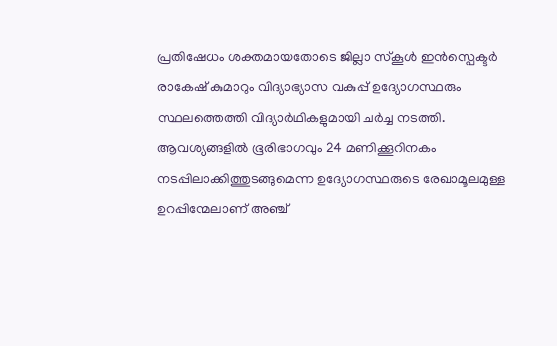പ്രതിഷേധം ശക്തമായതോടെ ജില്ലാ സ്കൂൾ ഇൻസ്പെക്ടർ രാകേഷ് കുമാറും വിദ്യാഭ്യാസ വകുപ്പ് ഉദ്യോഗസ്ഥരും സ്ഥലത്തെത്തി വിദ്യാർഥികളുമായി ചർച്ച നടത്തി. ആവശ്യങ്ങളിൽ ഭൂരിഭാഗവും 24 മണിക്കൂറിനകം നടപ്പിലാക്കിത്തുടങ്ങുമെന്ന ഉദ്യോഗസ്ഥരുടെ രേഖാമൂലമുള്ള ഉറപ്പിന്മേലാണ് അഞ്ച്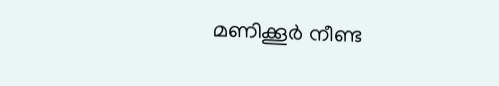മണിക്കൂർ നീണ്ട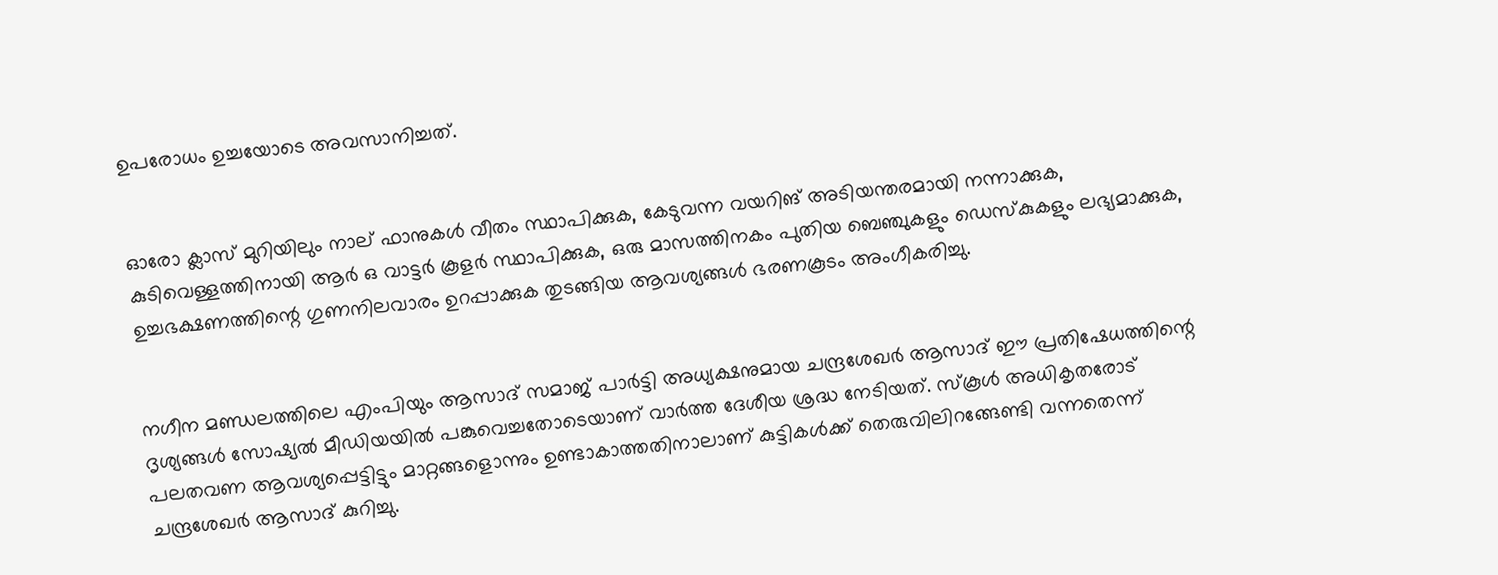ഉപരോധം ഉച്ചയോടെ അവസാനിച്ചത്.


ഓരോ ക്ലാസ് മുറിയിലും നാല് ഫാനുകൾ വീതം സ്ഥാപിക്കുക, കേടുവന്ന വയറിങ് അടിയന്തരമായി നന്നാക്കുക, കുടിവെള്ളത്തിനായി ആർ ഒ വാട്ടർ കൂളർ സ്ഥാപിക്കുക, ഒരു മാസത്തിനകം പുതിയ ബെഞ്ചുകളും ഡെസ്കുകളും ലഭ്യമാക്കുക, ഉച്ചഭക്ഷണത്തിന്റെ ഗുണനിലവാരം ഉറപ്പാക്കുക തുടങ്ങിയ ആവശ്യങ്ങൾ ഭരണകൂടം അംഗീകരിച്ചു.


നഗീന മണ്ഡലത്തിലെ എംപിയും ആസാദ് സമാജ് പാർട്ടി അധ്യക്ഷനുമായ ചന്ദ്രശേഖർ ആസാദ് ഈ പ്രതിഷേധത്തിന്റെ ദൃശ്യങ്ങൾ സോഷ്യൽ മീഡിയയിൽ പങ്കുവെച്ചതോടെയാണ് വാർത്ത ദേശീയ ശ്രദ്ധ നേടിയത്. സ്കൂൾ അധികൃതരോട് പലതവണ ആവശ്യപ്പെട്ടിട്ടും മാറ്റങ്ങളൊന്നും ഉണ്ടാകാത്തതിനാലാണ് കുട്ടികൾക്ക് തെരുവിലിറങ്ങേണ്ടി വന്നതെന്ന് ചന്ദ്രശേഖർ ആസാദ് കുറിച്ചു.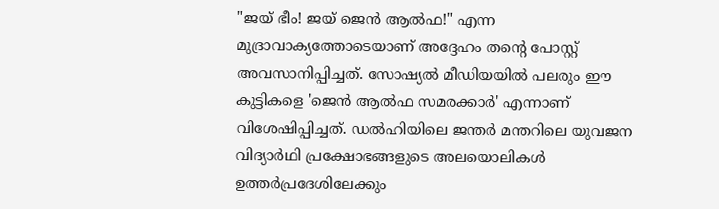"ജയ് ഭീം! ജയ് ജെൻ ആൽഫ!" എന്ന മുദ്രാവാക്യത്തോടെയാണ് അദ്ദേഹം തന്റെ പോസ്റ്റ് അവസാനിപ്പിച്ചത്. സോഷ്യൽ മീഡിയയിൽ പലരും ഈ കുട്ടികളെ 'ജെൻ ആൽഫ സമരക്കാർ' എന്നാണ് വിശേഷിപ്പിച്ചത്. ഡൽഹിയിലെ ജന്തർ മന്തറിലെ യുവജന വിദ്യാർഥി പ്രക്ഷോഭങ്ങളുടെ അലയൊലികൾ ഉത്തർപ്രദേശിലേക്കും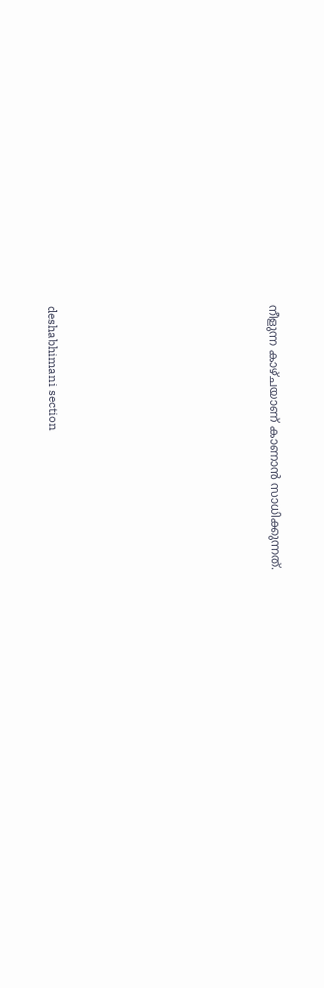നീളുന്ന കാഴ്ചയാണ് കാണാൻ സാധിക്കുന്നത്.









deshabhimani section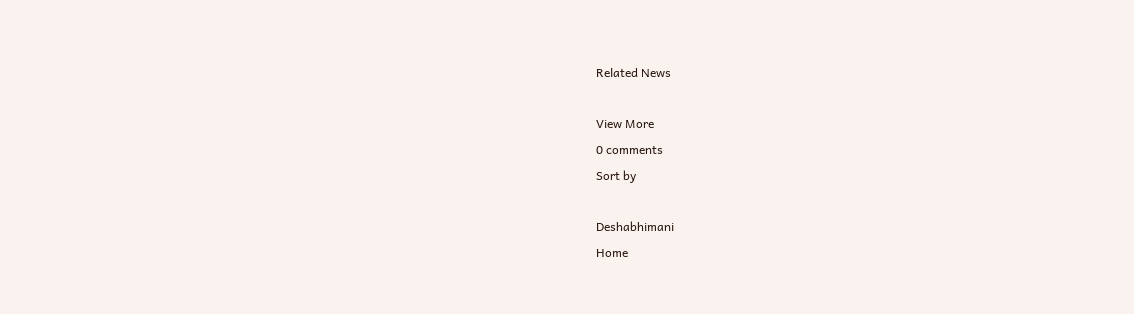Related News

View More
0 comments
Sort by

Deshabhimani
Home